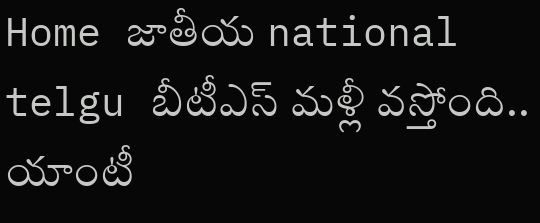Home జాతీయ national telgu బీటీఎస్ మళ్లీ వస్తోంది.. యాంటీ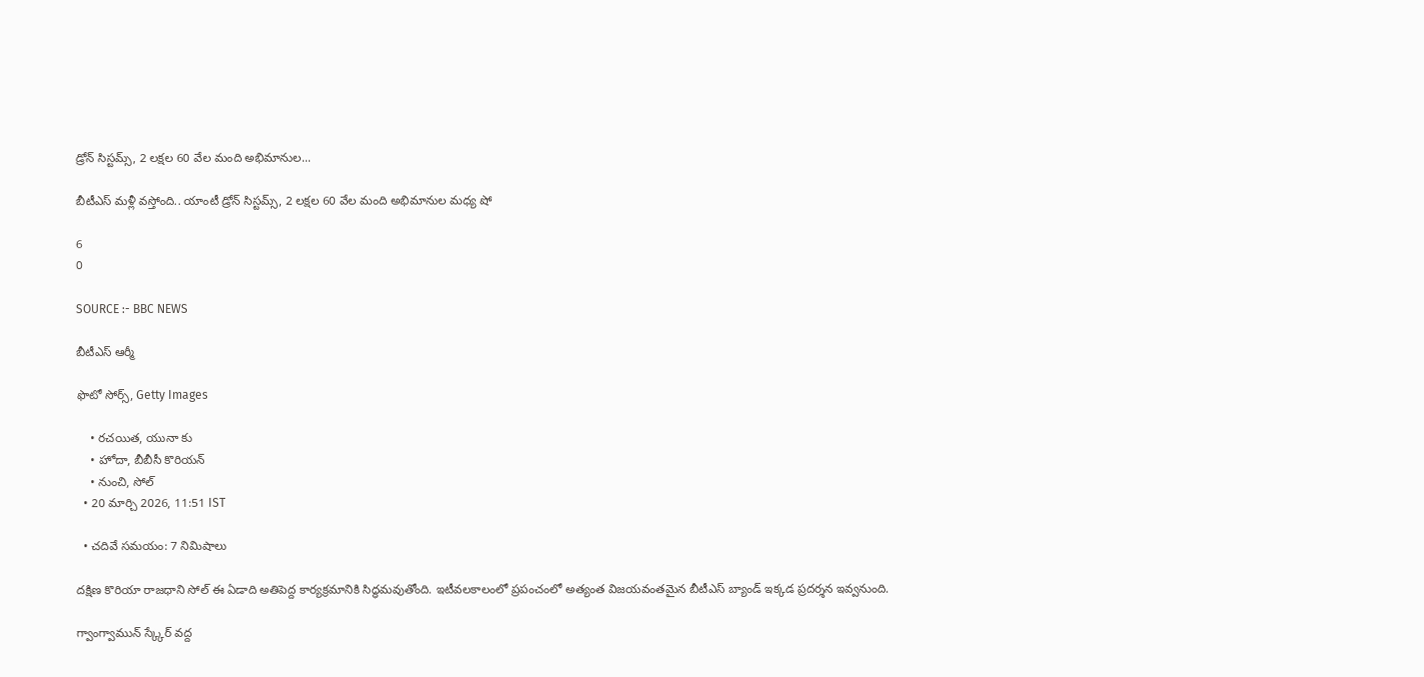డ్రోన్ సిస్టమ్స్, 2 లక్షల 60 వేల మంది అభిమానుల...

బీటీఎస్ మళ్లీ వస్తోంది.. యాంటీ డ్రోన్ సిస్టమ్స్, 2 లక్షల 60 వేల మంది అభిమానుల మధ్య షో

6
0

SOURCE :- BBC NEWS

బీటీఎస్ ఆర్మీ

ఫొటో సోర్స్, Getty Images

    • రచయిత, యునా కు
    • హోదా, బీబీసీ కొరియన్
    • నుంచి, సోల్
  • 20 మార్చి 2026, 11:51 IST

  • చదివే సమయం: 7 నిమిషాలు

దక్షిణ కొరియా రాజధాని సోల్‌ ఈ ఏడాది అతిపెద్ద కార్యక్రమానికి సిద్ధమవుతోంది. ఇటీవలకాలంలో ప్రపంచంలో అత్యంత విజయవంతమైన బీటీఎస్ బ్యాండ్ ఇక్కడ ప్రదర్శన ఇవ్వనుంది.

గ్వాంగ్వామున్ స్క్కేర్ వద్ద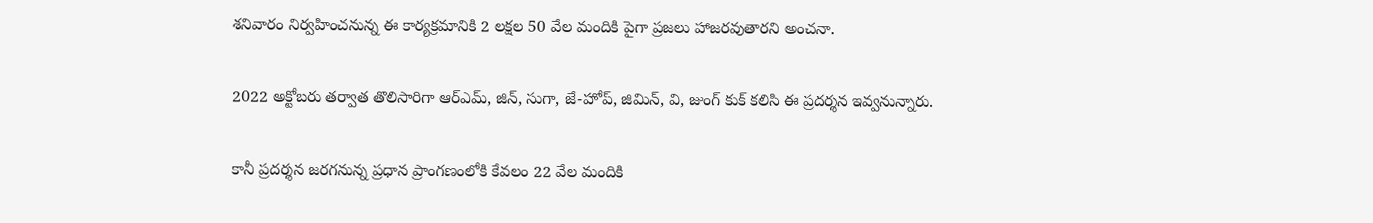శనివారం నిర్వహించనున్న ఈ కార్యక్రమానికి 2 లక్షల 50 వేల మందికి పైగా ప్రజలు హాజరవుతారని అంచనా.

2022 అక్టోబరు తర్వాత తొలిసారిగా ఆర్ఎమ్, జిన్, సుగా, జే-హోప్, జిమిన్, వి, జుంగ్ కుక్ కలిసి ఈ ప్రదర్శన ఇవ్వనున్నారు.

కానీ ప్రదర్శన జరగనున్న ప్రధాన ప్రాంగణంలోకి కేవలం 22 వేల మందికి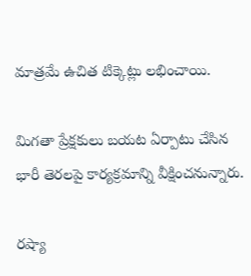మాత్రమే ఉచిత టిక్కెట్లు లభించాయి.

మిగతా ప్రేక్షకులు బయట ఏర్పాటు చేసిన భారీ తెరలపై కార్యక్రమాన్ని వీక్షించనున్నారు.

రష్యా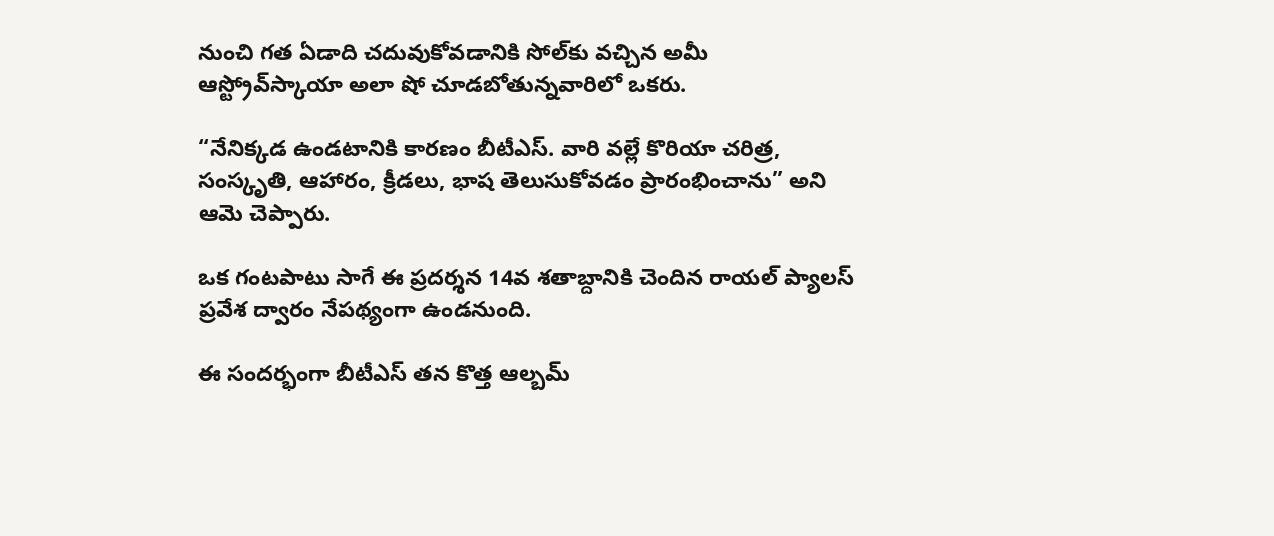నుంచి గత ఏడాది చదువుకోవడానికి సోల్‌కు వచ్చిన అమీ ఆస్ట్రోవ్‌స్కాయా అలా షో చూడబోతున్నవారిలో ఒకరు.

“నేనిక్కడ ఉండటానికి కారణం బీటీఎస్. వారి వల్లే కొరియా చరిత్ర, సంస్కృతి, ఆహారం, క్రీడలు, భాష తెలుసుకోవడం ప్రారంభించాను” అని ఆమె చెప్పారు.

ఒక గంటపాటు సాగే ఈ ప్రదర్శన 14వ శతాబ్దానికి చెందిన రాయల్ ప్యాలస్ ప్రవేశ ద్వారం నేపథ్యంగా ఉండనుంది.

ఈ సందర్భంగా బీటీఎస్ తన కొత్త ఆల్బమ్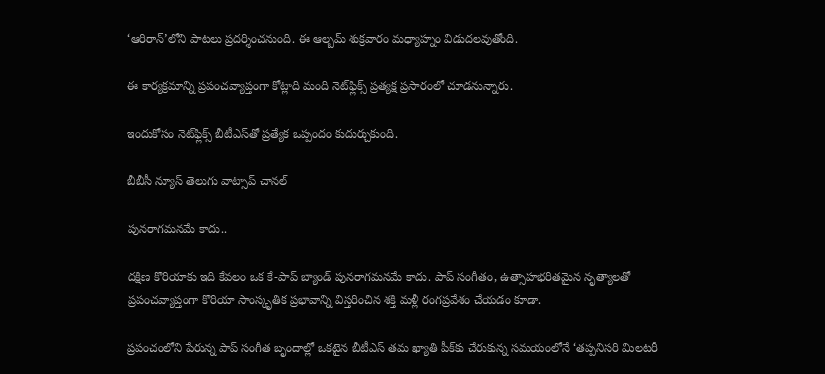‘ఆరిరాన్’లోని పాటలు ప్రదర్శించనుంది. ఈ ఆల్బమ్ శుక్రవారం మధ్యాహ్నం విడుదలవుతోంది.

ఈ కార్యక్రమాన్ని ప్రపంచవ్యాప్తంగా కోట్లాది మంది నెట్‌ఫ్లిక్స్‌ ప్రత్యక్ష ప్రసారంలో చూడనున్నారు.

ఇందుకోసం నెట్‌ఫ్లిక్స్ బీటీఎస్‌తో ప్రత్యేక ఒప్పందం కుదుర్చుకుంది.

బీబీసీ న్యూస్ తెలుగు వాట్సాప్ చానల్‌

పునరాగమనమే కాదు..

దక్షిణ కొరియాకు ఇది కేవలం ఒక కే-పాప్ బ్యాండ్ పునరాగమనమే కాదు. పాప్ సంగీతం, ఉత్సాహభరితమైన నృత్యాలతో ప్రపంచవ్యాప్తంగా కొరియా సాంస్కృతిక ప్రభావాన్ని విస్తరించిన శక్తి మళ్లీ రంగప్రవేశం చేయడం కూడా.

ప్రపంచంలోని పేరున్న పాప్ సంగీత బృందాల్లో ఒకటైన బీటీఎస్ తమ ఖ్యాతి పీక్‌కు చేరుకున్న సమయంలోనే ‘తప్పనిసరి మిలటరీ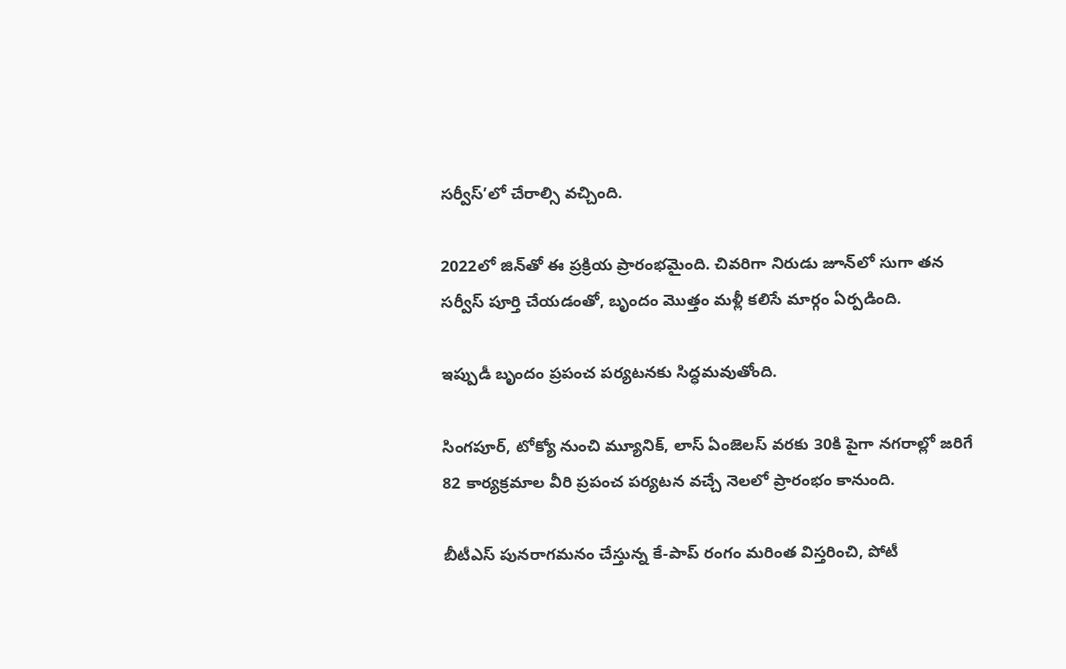సర్వీస్’లో చేరాల్సి వచ్చింది.

2022లో జిన్‌తో ఈ ప్రక్రియ ప్రారంభమైంది. చివరిగా నిరుడు జూన్‌లో సుగా తన సర్వీస్ పూర్తి చేయడంతో, బృందం మొత్తం మళ్లీ కలిసే మార్గం ఏర్పడింది.

ఇప్పుడీ బృందం ప్రపంచ పర్యటనకు సిద్ధమవుతోంది.

సింగపూర్, టోక్యో నుంచి మ్యూనిక్, లాస్ ఏంజెలస్ వరకు 30కి పైగా నగరాల్లో జరిగే 82 కార్యక్రమాల వీరి ప్రపంచ పర్యటన వచ్చే నెలలో ప్రారంభం కానుంది.

బీటీఎస్ పునరాగమనం చేస్తున్న కే-పాప్ రంగం మరింత విస్తరించి, పోటీ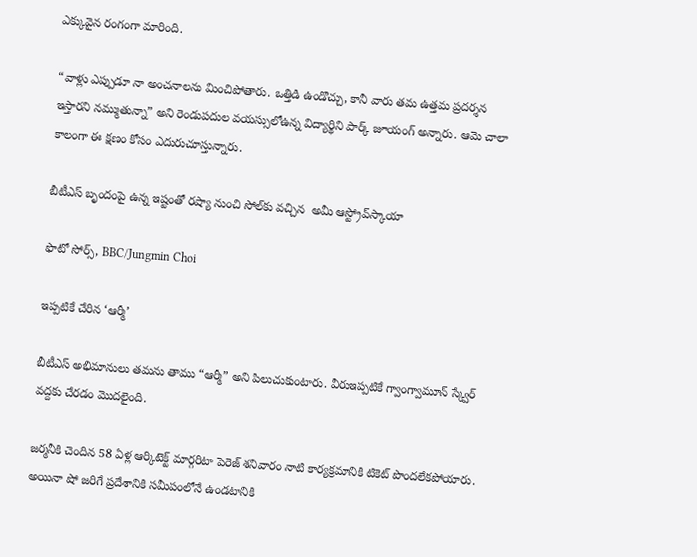ఎక్కువైన రంగంగా మారింది.

“వాళ్లు ఎప్పుడూ నా అంచనాలను మించిపోతారు. ఒత్తిడి ఉండొచ్చు, కానీ వారు తమ ఉత్తమ ప్రదర్శన ఇస్తారని నమ్ముతున్నా” అని రెండుపదుల వయస్సులోఉన్న విద్యార్థిని పార్క్ జూయంగ్ అన్నారు. ఆమె చాలా కాలంగా ఈ క్షణం కోసం ఎదురుచూస్తున్నారు.

బీటీఎస్ బృందంపై ఉన్న ఇష్టంతో రష్యా నుంచి సోల్‌కు వచ్చిన  అమీ ఆస్ట్రోవ్‌స్కాయా

ఫొటో సోర్స్, BBC/Jungmin Choi

ఇప్పటికే చేరిన ‘ఆర్మీ’

బీటీఎస్ అభిమానులు తమను తాము “ఆర్మీ” అని పిలుచుకుంటారు. వీరుఇప్పటికే గ్వాంగ్వామూన్ స్క్వేర్ వద్దకు చేరడం మొదలైంది.

జర్మనీకి చెందిన 58 ఏళ్ల ఆర్కిటెక్ట్ మార్గరిటా పెరెజ్ శనివారం నాటి కార్యక్రమానికి టికెట్ పొందలేకపోయారు. అయినా షో జరిగే ప్రదేశానికి సమీపంలోనే ఉండటానికి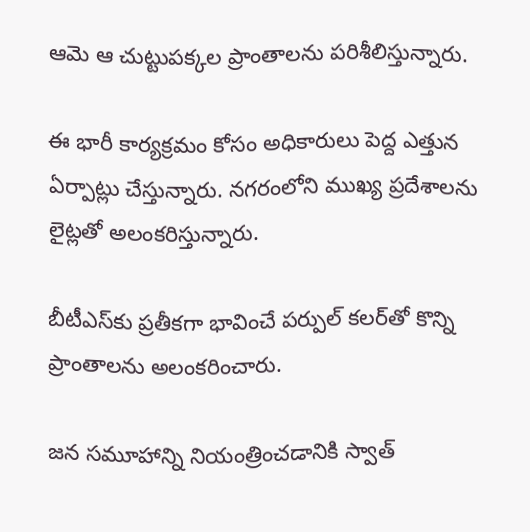ఆమె ఆ చుట్టుపక్కల ప్రాంతాలను పరిశీలిస్తున్నారు.

ఈ భారీ కార్యక్రమం కోసం అధికారులు పెద్ద ఎత్తున ఏర్పాట్లు చేస్తున్నారు. నగరంలోని ముఖ్య ప్రదేశాలను లైట్లతో అలంకరిస్తున్నారు.

బీటీఎస్‌కు ప్రతీకగా భావించే పర్పుల్ కలర్‌తో కొన్ని ప్రాంతాలను అలంకరించారు.

జన సమూహాన్ని నియంత్రించడానికి స్వాత్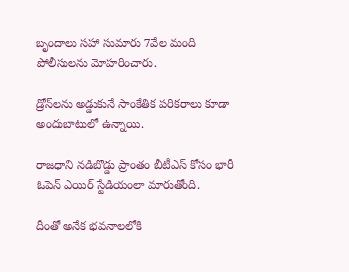బృందాలు సహా సుమారు 7వేల మంది పోలీసులను మోహరించారు.

డ్రోన్‌లను అడ్డుకునే సాంకేతిక పరికరాలు కూడా అందుబాటులో ఉన్నాయి.

రాజధాని నడిబొడ్డు ప్రాంతం బీటీఎస్ కోసం భారీ ఓపెన్ ఎయిర్ స్టేడియంలా మారుతోంది.

దీంతో అనేక భవనాలలోకి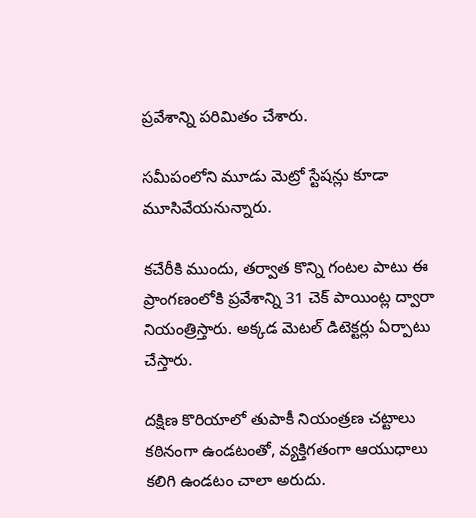ప్రవేశాన్ని పరిమితం చేశారు.

సమీపంలోని మూడు మెట్రో స్టేషన్లు కూడా మూసివేయనున్నారు.

కచేరీకి ముందు, తర్వాత కొన్ని గంటల పాటు ఈ ప్రాంగణంలోకి ప్రవేశాన్ని 31 చెక్ పాయింట్ల ద్వారా నియంత్రిస్తారు. అక్కడ మెటల్ డిటెక్టర్లు ఏర్పాటు చేస్తారు.

దక్షిణ కొరియాలో తుపాకీ నియంత్రణ చట్టాలు కఠినంగా ఉండటంతో, వ్యక్తిగతంగా ఆయుధాలు కలిగి ఉండటం చాలా అరుదు.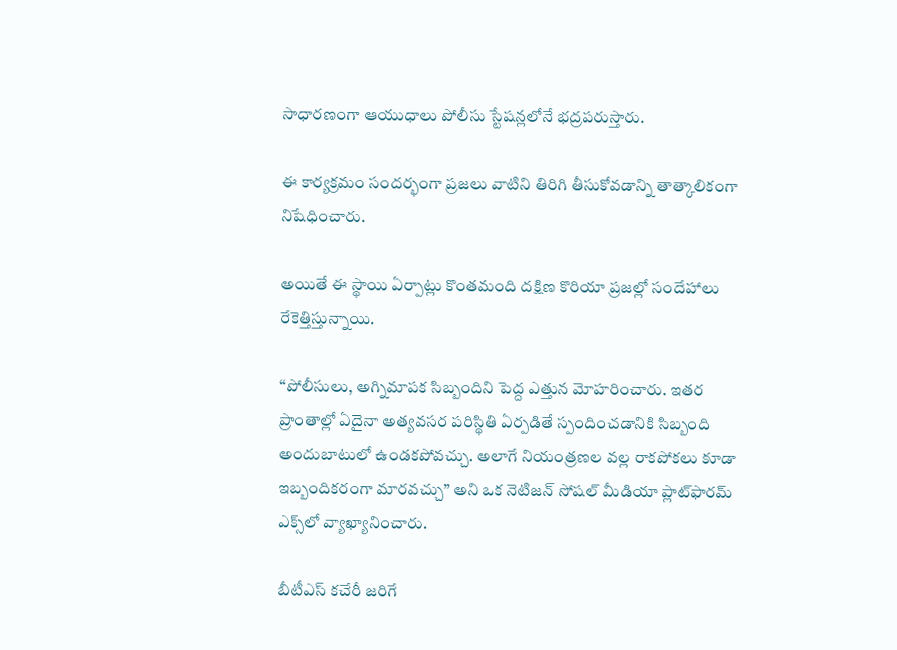సాధారణంగా ఆయుధాలు పోలీసు స్టేషన్లలోనే భద్రపరుస్తారు.

ఈ కార్యక్రమం సందర్భంగా ప్రజలు వాటిని తిరిగి తీసుకోవడాన్ని తాత్కాలికంగా నిషేధించారు.

అయితే ఈ స్థాయి ఏర్పాట్లు కొంతమంది దక్షిణ కొరియా ప్రజల్లో సందేహాలు రేకెత్తిస్తున్నాయి.

“పోలీసులు, అగ్నిమాపక సిబ్బందిని పెద్ద ఎత్తున మోహరించారు. ఇతర ప్రాంతాల్లో ఏదైనా అత్యవసర పరిస్థితి ఏర్పడితే స్పందించడానికి సిబ్బంది అందుబాటులో ఉండకపోవచ్చు. అలాగే నియంత్రణల వల్ల రాకపోకలు కూడా ఇబ్బందికరంగా మారవచ్చు” అని ఒక నెటిజన్ సోషల్ మీడియా ప్లాట్‌ఫారమ్ ఎక్స్‌లో వ్యాఖ్యానించారు.

బీటీఎస్ కచేరీ జరిగే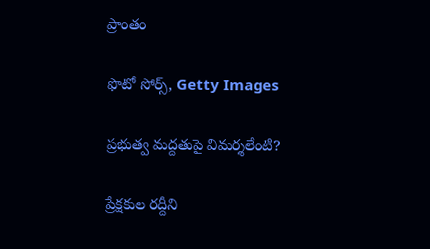ప్రాంతం

ఫొటో సోర్స్, Getty Images

ప్రభుత్వ మద్దతుపై విమర్శలేంటి?

ప్రేక్షకుల రద్దీని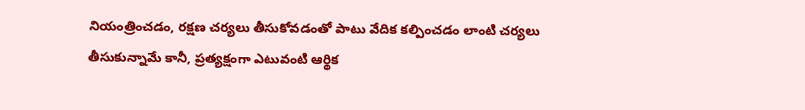నియంత్రించడం, రక్షణ చర్యలు తీసుకోవడంతో పాటు వేదిక కల్పించడం లాంటి చర్యలు తీసుకున్నామే కానీ, ప్రత్యక్షంగా ఎటువంటి ఆర్థిక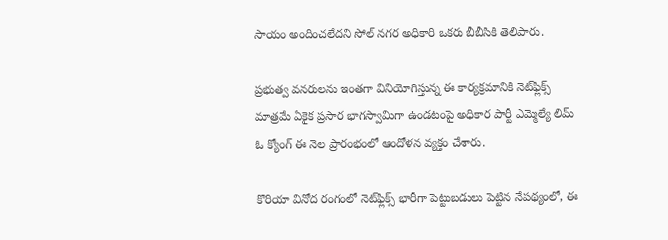సాయం అందించలేదని సోల్ నగర అధికారి ఒకరు బీబీసికి తెలిపారు.

ప్రభుత్వ వనరులను ఇంతగా వినియోగిస్తున్న ఈ కార్యక్రమానికి నెట్‌ఫ్లిక్స్ మాత్రమే ఏకైక ప్రసార భాగస్వామిగా ఉండటంపై అధికార పార్టీ ఎమ్మెల్యే లిమ్ ఓ క్యోంగ్ ఈ నెల ప్రారంభంలో ఆందోళన వ్యక్తం చేశారు.

కొరియా వినోద రంగంలో నెట్‌ఫ్లిక్స్ భారీగా పెట్టుబడులు పెట్టిన నేపథ్యంలో, ఈ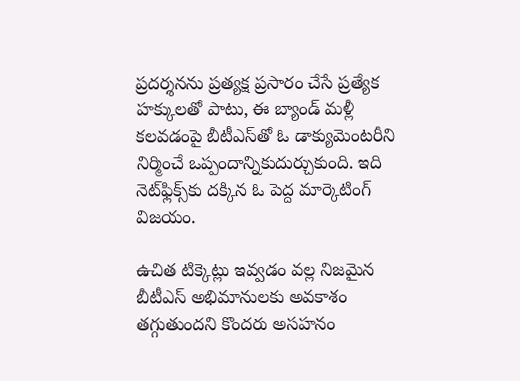ప్రదర్శనను ప్రత్యక్ష ప్రసారం చేసే ప్రత్యేక హక్కులతో పాటు, ఈ బ్యాండ్ మళ్లీ కలవడంపై బీటీఎస్‌తో ఓ డాక్యుమెంటరీని నిర్మించే ఒప్పందాన్నికుదుర్చుకుంది. ఇది నెట్‌ఫ్లిక్స్‌కు దక్కిన ఓ పెద్ద మార్కెటింగ్ విజయం.

ఉచిత టిక్కెట్లు ఇవ్వడం వల్ల నిజమైన బీటీఎస్ అభిమానులకు అవకాశం తగ్గుతుందని కొందరు అసహనం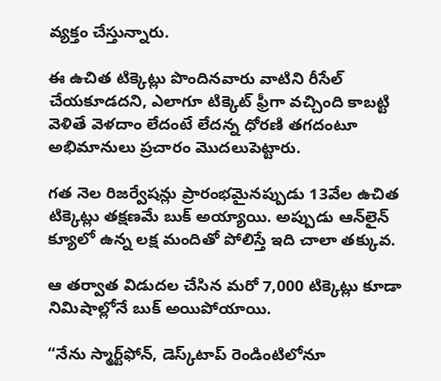వ్యక్తం చేస్తున్నారు.

ఈ ఉచిత టిక్కెట్లు పొందినవారు వాటిని రీసేల్ చేయకూడదని, ఎలాగూ టిక్కెట్ ఫ్రీగా వచ్చింది కాబట్టి వెళితే వెళదాం లేదంటే లేదన్న ధోరణి తగదంటూ అభిమానులు ప్రచారం మొదలుపెట్టారు.

గత నెల రిజర్వేషన్లు ప్రారంభమైనప్పుడు 13వేల ఉచిత టిక్కెట్లు తక్షణమే బుక్ అయ్యాయి. అప్పుడు ఆన్‌లైన్ క్యూలో ఉన్న లక్ష మందితో పోలిస్తే ఇది చాలా తక్కువ.

ఆ తర్వాత విడుదల చేసిన మరో 7,000 టిక్కెట్లు కూడా నిమిషాల్లోనే బుక్ అయిపోయాయి.

“నేను స్మార్ట్‌ఫోన్, డెస్క్‌టాప్ రెండింటిలోనూ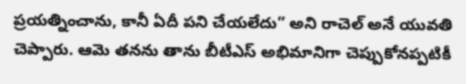ప్రయత్నించాను, కానీ ఏదీ పని చేయలేదు” అని రాచెల్ అనే యువతి చెప్పారు. ఆమె తనను తాను బీటీఎస్ అభిమానిగా చెప్పుకోనప్పటికీ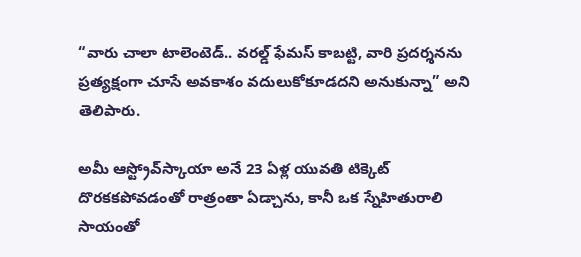“వారు చాలా టాలెంటెడ్.. వరల్డ్ ఫేమస్ కాబట్టి, వారి ప్రదర్శనను ప్రత్యక్షంగా చూసే అవకాశం వదులుకోకూడదని అనుకున్నా” అని తెలిపారు.

అమీ ఆస్ట్రోవ్‌స్కాయా అనే 23 ఏళ్ల యువతి టిక్కెట్ దొరకకపోవడంతో రాత్రంతా ఏడ్చాను, కానీ ఒక స్నేహితురాలి సాయంతో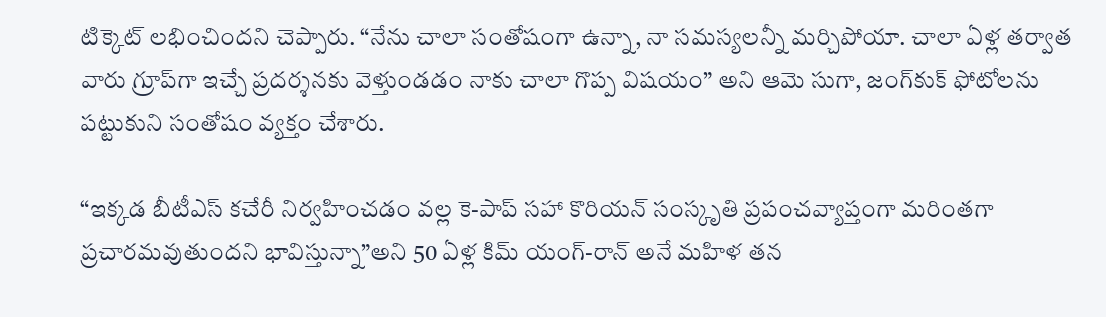టిక్కెట్ లభించిందని చెప్పారు. “నేను చాలా సంతోషంగా ఉన్నా, నా సమస్యలన్నీ మర్చిపోయా. చాలా ఏళ్ల తర్వాత వారు గ్రూప్‌గా ఇచ్చే ప్రదర్శనకు వెళ్తుండడం నాకు చాలా గొప్ప విషయం” అని ఆమె సుగా, జంగ్‌కుక్ ఫోటోలను పట్టుకుని సంతోషం వ్యక్తం చేశారు.

“ఇక్కడ బీటీఎస్ కచేరీ నిర్వహించడం వల్ల కె-పాప్ సహా కొరియన్ సంస్కృతి ప్రపంచవ్యాప్తంగా మరింతగా ప్రచారమవుతుందని భావిస్తున్నా”అని 50 ఏళ్ల కిమ్ యంగ్-రాన్ అనే మహిళ తన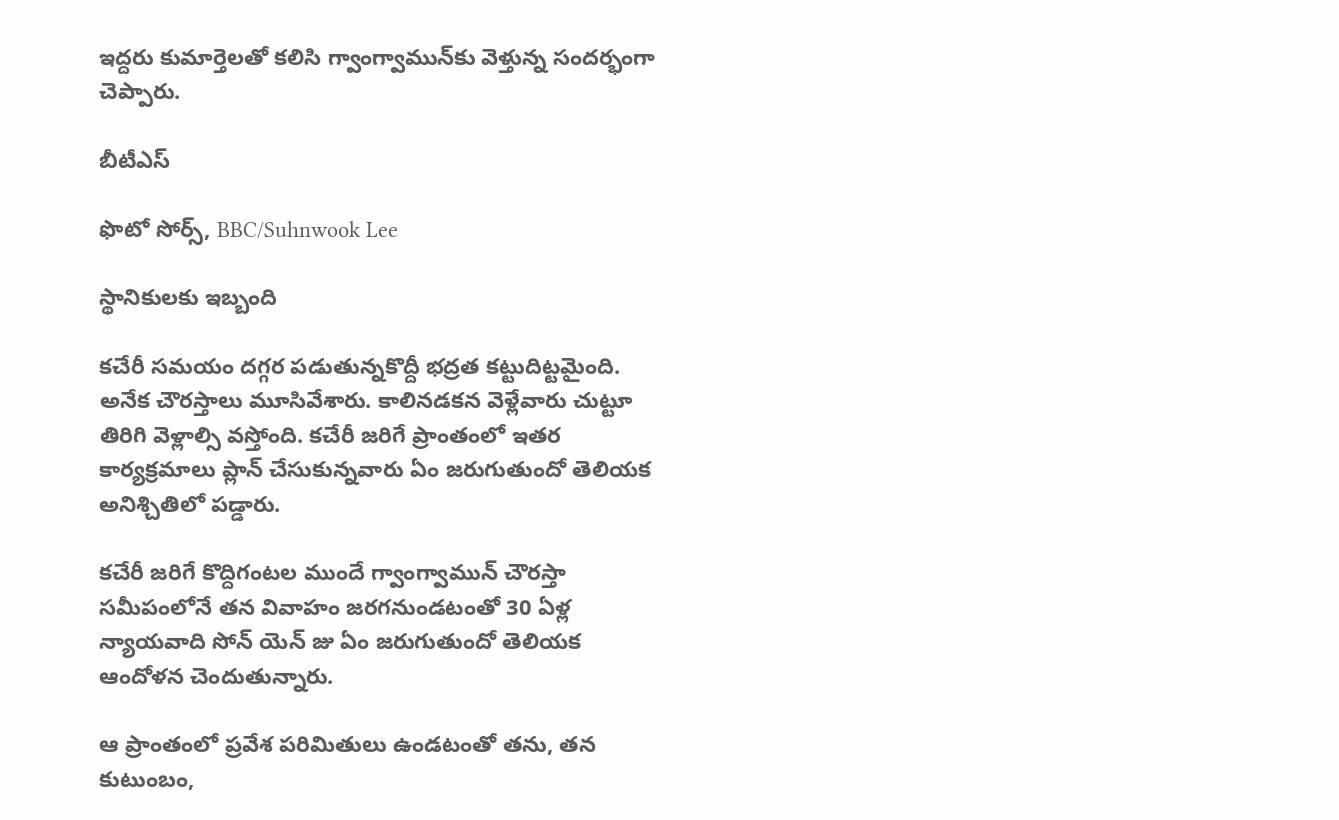ఇద్దరు కుమార్తెలతో కలిసి గ్వాంగ్వామున్‌‌కు వెళ్తున్న సందర్భంగా చెప్పారు.

బీటీఎస్

ఫొటో సోర్స్, BBC/Suhnwook Lee

స్థానికులకు ఇబ్బంది

కచేరీ సమయం దగ్గర పడుతున్నకొద్దీ భద్రత కట్టుదిట్టమైంది. అనేక చౌరస్తాలు మూసివేశారు. కాలినడకన వెళ్లేవారు చుట్టూ తిరిగి వెళ్లాల్సి వస్తోంది. కచేరీ జరిగే ప్రాంతంలో ఇతర కార్యక్రమాలు ప్లాన్ చేసుకున్నవారు ఏం జరుగుతుందో తెలియక అనిశ్చితిలో పడ్డారు.

కచేరీ జరిగే కొద్దిగంటల ముందే గ్వాంగ్వామున్ చౌరస్తా సమీపంలోనే తన వివాహం జరగనుండటంతో 30 ఏళ్ల న్యాయవాది సోన్ యెన్ జు ఏం జరుగుతుందో తెలియక ఆందోళన చెందుతున్నారు.

ఆ ప్రాంతంలో ప్రవేశ పరిమితులు ఉండటంతో తను, తన కుటుంబం,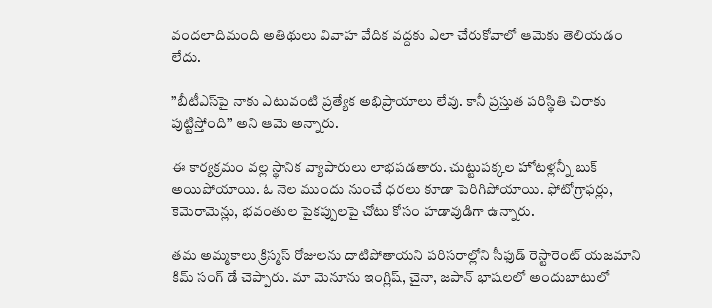వందలాదిమంది అతిథులు వివాహ వేదిక వద్దకు ఎలా చేరుకోవాలో ఆమెకు తెలియడం లేదు.

”బీటీఎస్‌పై నాకు ఎటువంటి ప్రత్యేక అభిప్రాయాలు లేవు. కానీ ప్రస్తుత పరిస్థితి చిరాకు పుట్టిస్తోంది” అని ఆమె అన్నారు.

ఈ కార్యక్రమం వల్ల స్థానిక వ్యాపారులు లాభపడతారు. చుట్టుపక్కల హోటళ్లన్నీ బుక్ అయిపోయాయి. ఓ నెల ముందు నుంచే ధరలు కూడా పెరిగిపోయాయి. ఫోటోగ్రాఫర్లు, కెమెరామెన్లు, భవంతుల పైకప్పులపై చోటు కోసం హడావుడిగా ఉన్నారు.

తమ అమ్మకాలు క్రిస్మస్‌ రోజులను దాటిపోతాయని పరిసరాల్లోని సీఫుడ్ రెస్టారెంట్ యజమాని కిమ్ సంగ్ డే చెప్పారు. మా మెనూను ఇంగ్లిష్, చైనా, జపాన్ భాషలలో అందుబాటులో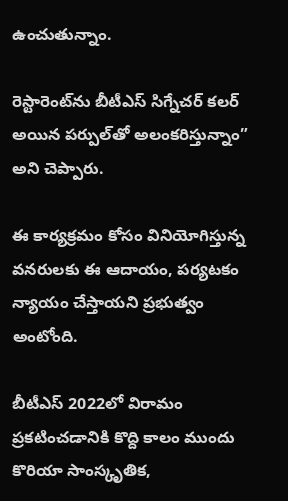ఉంచుతున్నాం.

రెస్టారెంట్‌ను బీటీఎస్ సిగ్నేచర్ కలర్ అయిన పర్పుల్‌తో అలంకరిస్తున్నాం” అని చెప్పారు.

ఈ కార్యక్రమం కోసం వినియోగిస్తున్న వనరులకు ఈ ఆదాయం, పర్యటకం న్యాయం చేస్తాయని ప్రభుత్వం అంటోంది.

బీటీఎస్ 2022లో విరామం ప్రకటించడానికి కొద్ది కాలం ముందు కొరియా సాంస్కృతిక,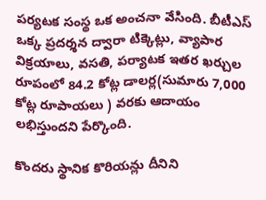పర్యటక సంస్థ ఒక అంచనా వేసింది. బీటీఎస్ ఒక్క ప్రదర్శన ద్వారా టిక్కెట్లు, వ్యాపార విక్రయాలు, వసతి, పర్యాటక ఇతర ఖర్చుల రూపంలో 84.2 కోట్ల డాలర్ల(సుమారు 7,000 కోట్ల రూపాయలు ) వరకు ఆదాయం లభిస్తుందని పేర్కొంది.

కొందరు స్థానిక కొరియన్లు దీనిని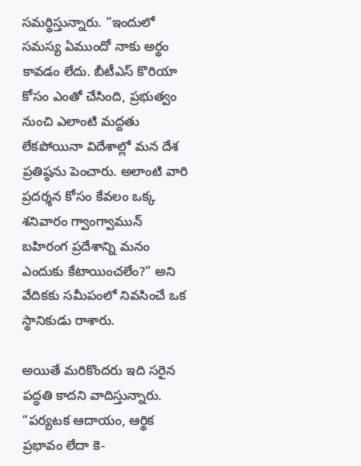సమర్థిస్తున్నారు. ”ఇందులో సమస్య ఏముందో నాకు అర్థం కావడం లేదు. బీటీఎస్ కొరియా కోసం ఎంతో చేసింది, ప్రభుత్వం నుంచి ఎలాంటి మద్దతు లేకపోయినా విదేశాల్లో మన దేశ ప్రతిష్ఠను పెంచారు. అలాంటి వారి ప్రదర్శన కోసం కేవలం ఒక్క శనివారం గ్వాంగ్వామున్ బహిరంగ ప్రదేశాన్ని మనం ఎందుకు కేటాయించలేం?” అని వేదికకు సమీపంలో నివసించే ఒక స్థానికుడు రాశారు.

అయితే మరికొందరు ఇది సరైన పద్ధతి కాదని వాదిస్తున్నారు. “పర్యటక ఆదాయం, ఆర్థిక ప్రభావం లేదా కె-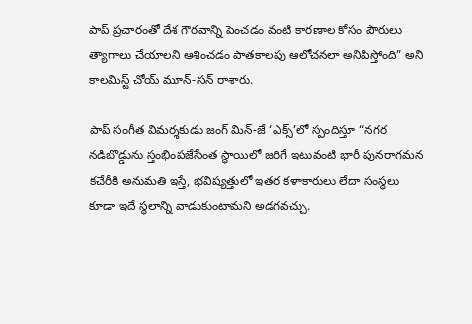పాప్ ప్రచారంతో దేశ గౌరవాన్ని పెంచడం వంటి కారణాల కోసం పౌరులు త్యాగాలు చేయాలని ఆశించడం పాతకాలపు ఆలోచనలా అనిపిస్తోంది” అని కాలమిస్ట్ చోయ్ మూన్-సన్ రాశారు.

పాప్ సంగీత విమర్శకుడు జంగ్ మిన్-జే ‘ఎక్స్‌’లో స్పందిస్తూ “నగర నడిబొడ్డును స్తంభింపజేసేంత స్థాయిలో జరిగే ఇటువంటి భారీ పునరాగమన కచేరీకి అనుమతి ఇస్తే, భవిష్యత్తులో ఇతర కళాకారులు లేదా సంస్థలు కూడా ఇదే స్థలాన్ని వాడుకుంటామని అడగవచ్చు.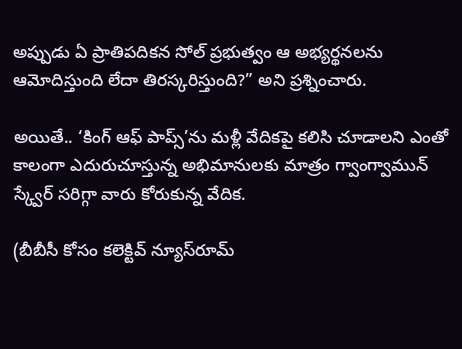అప్పుడు ఏ ప్రాతిపదికన సోల్ ప్రభుత్వం ఆ అభ్యర్థనలను ఆమోదిస్తుంది లేదా తిరస్కరిస్తుంది?” అని ప్రశ్నించారు.

అయితే.. ‘కింగ్ ఆఫ్ పాప్స్‌’ను మళ్లీ వేదికపై కలిసి చూడాలని ఎంతో కాలంగా ఎదురుచూస్తున్న అభిమానులకు మాత్రం గ్వాంగ్వామున్ స్క్వేర్ సరిగ్గా వారు కోరుకున్న వేదిక.

(బీబీసీ కోసం కలెక్టివ్ న్యూస్‌రూమ్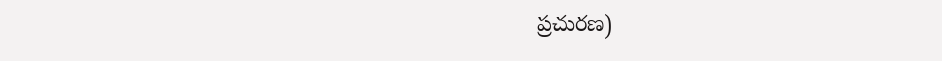ప్రచురణ)